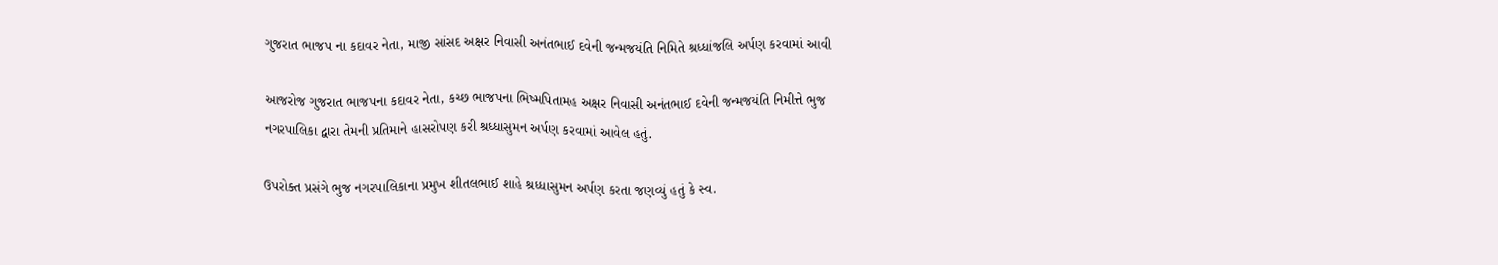ગુજરાત ભાજપ ના કદાવર નેતા, માજી સાંસદ અક્ષર નિવાસી અનંતભાઈ દવેની જન્મજયંતિ નિમિતે શ્રધ્ધાંજલિ અર્પણ કરવામાં આવી

આજરોજ ગુજરાત ભાજપના કદાવર નેતા, કચ્છ ભાજપના ભિષ્મપિતામહ અક્ષર નિવાસી અનંતભાઈ દવેની જન્મજયંતિ નિમીત્તે ભુજ નગરપાલિકા દ્વારા તેમની પ્રતિમાને હાસરોપણ કરી શ્રધ્ધાસુમન અર્પણ કરવામાં આવેલ હતું.

ઉપરોક્ત પ્રસંગે ભુજ નગરપાલિકાના પ્રમુખ શીતલભાઈ શાહે શ્રધ્ધાસુમન અર્પણ કરતા જણવ્યું હતું કે સ્વ.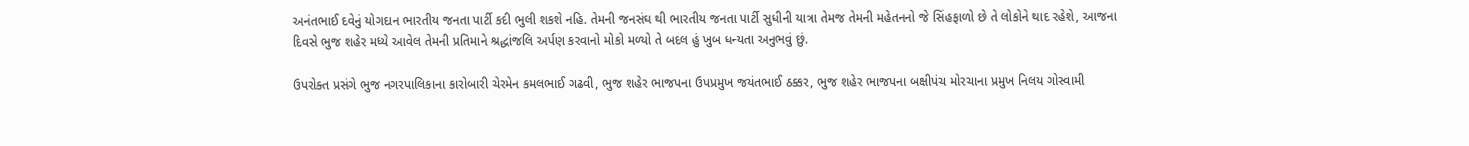અનંતભાઈ દવેનું યોગદાન ભારતીય જનતા પાર્ટી કદી ભુલી શકશે નહિ. તેમની જનસંઘ થી ભારતીય જનતા પાર્ટી સુધીની યાત્રા તેમજ તેમની મહેતનનો જે સિંહફાળો છે તે લોકોને થાદ રહેશે, આજના દિવસે ભુજ શહેર મધ્યે આવેલ તેમની પ્રતિમાને શ્રદ્ધાંજલિ અર્પણ કરવાનો મોકો મળ્યો તે બદલ હું ખુબ ધન્યતા અનુભવું છું.

ઉપરોક્ત પ્રસંગે ભુજ નગરપાલિકાના કારોબારી ચેરમેન કમલભાઈ ગઢવી, ભુજ શહેર ભાજપના ઉપપ્રમુખ જયંતભાઈ ઠક્કર, ભુજ શહેર ભાજપના બક્ષીપંચ મોરચાના પ્રમુખ નિલય ગોસ્વામી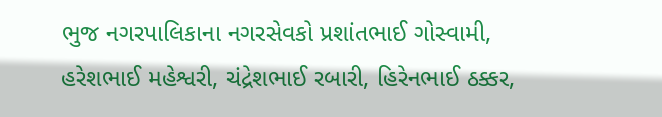ભુજ નગરપાલિકાના નગરસેવકો પ્રશાંતભાઈ ગોસ્વામી, હરેશભાઈ મહેશ્વરી, ચંદ્રેશભાઈ રબારી, હિરેનભાઈ ઠક્કર,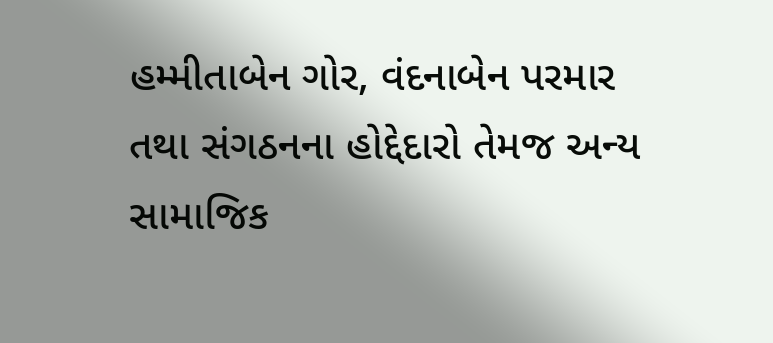હમ્મીતાબેન ગોર, વંદનાબેન પરમાર તથા સંગઠનના હોદ્દેદારો તેમજ અન્ય સામાજિક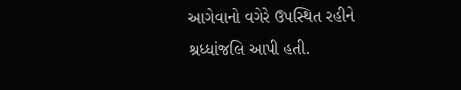આગેવાનો વગેરે ઉપસ્થિત રહીને શ્રધ્ધાંજલિ આપી હતી.